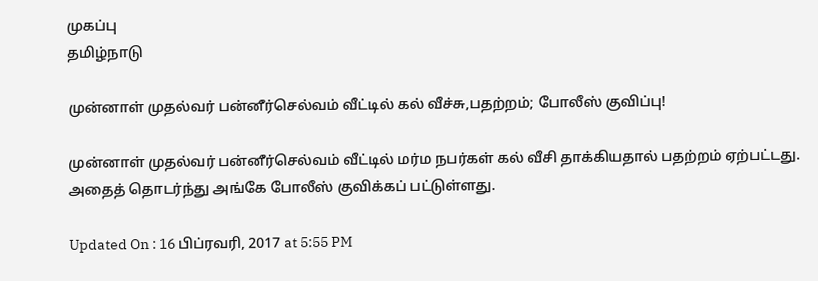முகப்பு
தமிழ்நாடு

முன்னாள் முதல்வர் பன்னீர்செல்வம் வீட்டில் கல் வீச்சு,பதற்றம்; போலீஸ் குவிப்பு!

முன்னாள் முதல்வர் பன்னீர்செல்வம் வீட்டில் மர்ம நபர்கள் கல் வீசி தாக்கியதால் பதற்றம் ஏற்பட்டது. அதைத் தொடர்ந்து அங்கே போலீஸ் குவிக்கப் பட்டுள்ளது.

Updated On : 16 பிப்ரவரி, 2017 at 5:55 PM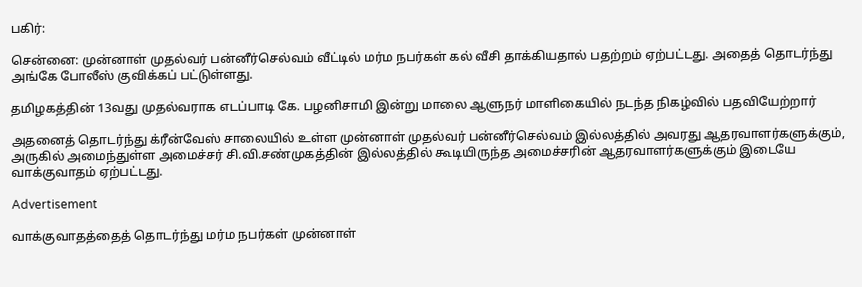பகிர்:

சென்னை: முன்னாள் முதல்வர் பன்னீர்செல்வம் வீட்டில் மர்ம நபர்கள் கல் வீசி தாக்கியதால் பதற்றம் ஏற்பட்டது. அதைத் தொடர்ந்து அங்கே போலீஸ் குவிக்கப் பட்டுள்ளது.

தமிழகத்தின் 13வது முதல்வராக எடப்பாடி கே. பழனிசாமி இன்று மாலை ஆளுநர் மாளிகையில் நடந்த நிகழ்வில் பதவியேற்றார்

அதனைத் தொடர்ந்து க்ரீன்வேஸ் சாலையில் உள்ள முன்னாள் முதல்வர் பன்னீர்செல்வம் இல்லத்தில் அவரது ஆதரவாளர்களுக்கும், அருகில் அமைந்துள்ள அமைச்சர் சி.வி.சண்முகத்தின் இல்லத்தில் கூடியிருந்த அமைச்சரின் ஆதரவாளர்களுக்கும் இடையே  வாக்குவாதம் ஏற்பட்டது.

Advertisement

வாக்குவாதத்தைத் தொடர்ந்து மர்ம நபர்கள் முன்னாள்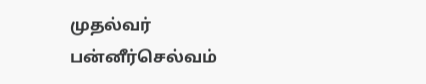முதல்வர் பன்னீர்செல்வம்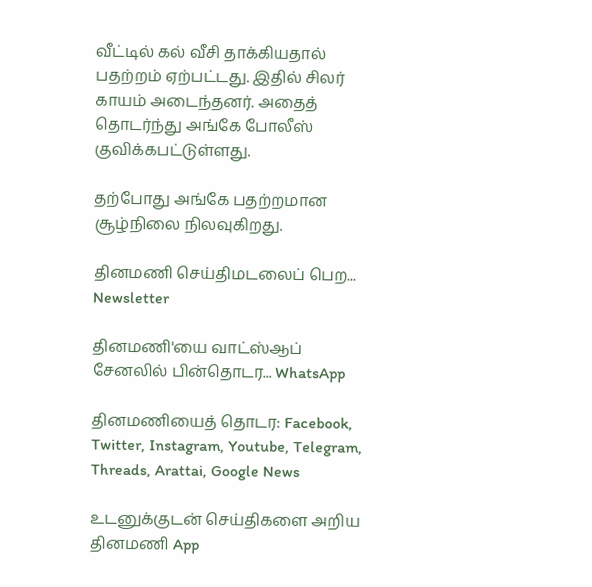வீட்டில் கல் வீசி தாக்கியதால் பதற்றம் ஏற்பட்டது. இதில் சிலர் காயம் அடைந்தனர். அதைத் தொடர்ந்து அங்கே போலீஸ் குவிக்கபட்டுள்ளது.

தற்போது அங்கே பதற்றமான சூழ்நிலை நிலவுகிறது.

தினமணி செய்திமடலைப் பெற... Newsletter

தினமணி'யை வாட்ஸ்ஆப் சேனலில் பின்தொடர... WhatsApp

தினமணியைத் தொடர: Facebook, Twitter, Instagram, Youtube, Telegram, Threads, Arattai, Google News

உடனுக்குடன் செய்திகளை அறிய தினமணி App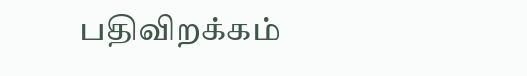பதிவிறக்கம்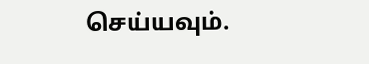செய்யவும்.